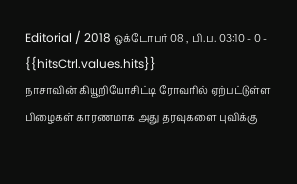Editorial / 2018 ஒக்டோபர் 08 , பி.ப. 03:10 - 0 - {{hitsCtrl.values.hits}}
நாசாவின் கியூறியோசிட்டி ரோவரில் ஏற்பட்டுள்ள பிழைகள் காரணமாக அது தரவுகளை புவிக்கு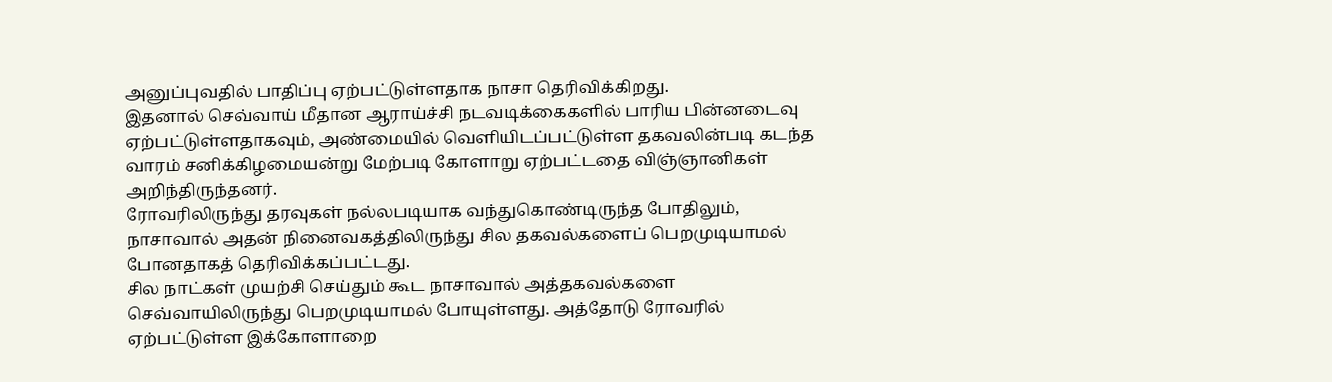அனுப்புவதில் பாதிப்பு ஏற்பட்டுள்ளதாக நாசா தெரிவிக்கிறது.
இதனால் செவ்வாய் மீதான ஆராய்ச்சி நடவடிக்கைகளில் பாரிய பின்னடைவு ஏற்பட்டுள்ளதாகவும், அண்மையில் வெளியிடப்பட்டுள்ள தகவலின்படி கடந்த வாரம் சனிக்கிழமையன்று மேற்படி கோளாறு ஏற்பட்டதை விஞ்ஞானிகள் அறிந்திருந்தனர்.
ரோவரிலிருந்து தரவுகள் நல்லபடியாக வந்துகொண்டிருந்த போதிலும், நாசாவால் அதன் நினைவகத்திலிருந்து சில தகவல்களைப் பெறமுடியாமல் போனதாகத் தெரிவிக்கப்பட்டது.
சில நாட்கள் முயற்சி செய்தும் கூட நாசாவால் அத்தகவல்களை செவ்வாயிலிருந்து பெறமுடியாமல் போயுள்ளது. அத்தோடு ரோவரில் ஏற்பட்டுள்ள இக்கோளாறை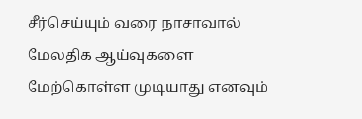சீர்செய்யும் வரை நாசாவால் மேலதிக ஆய்வுகளை மேற்கொள்ள முடியாது எனவும்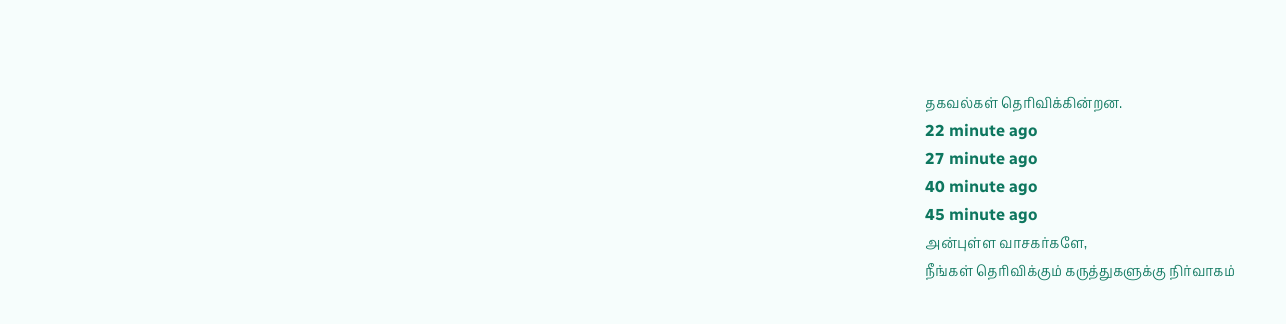தகவல்கள் தெரிவிக்கின்றன.
22 minute ago
27 minute ago
40 minute ago
45 minute ago
அன்புள்ள வாசகர்களே,
நீங்கள் தெரிவிக்கும் கருத்துகளுக்கு நிர்வாகம்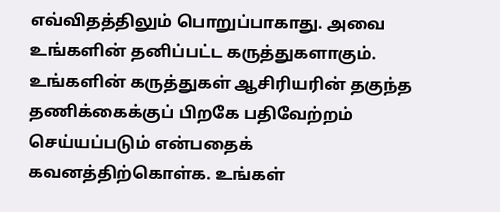எவ்விதத்திலும் பொறுப்பாகாது. அவை உங்களின் தனிப்பட்ட கருத்துகளாகும். உங்களின் கருத்துகள் ஆசிரியரின் தகுந்த தணிக்கைக்குப் பிறகே பதிவேற்றம் செய்யப்படும் என்பதைக் கவனத்திற்கொள்க. உங்கள்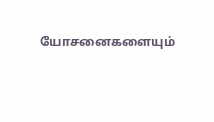யோசனைகளையும்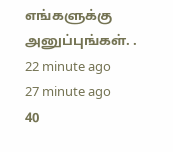எங்களுக்கு அனுப்புங்கள். .
22 minute ago
27 minute ago
40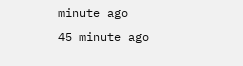minute ago
45 minute ago